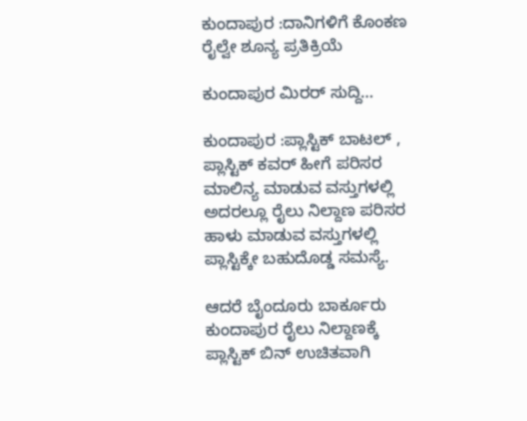ಕುಂದಾಪುರ :ದಾನಿಗಳಿಗೆ ಕೊಂಕಣ ರೈಲ್ವೇ ಶೂನ್ಯ ಪ್ರತಿಕ್ರಿಯೆ

ಕುಂದಾಪುರ ಮಿರರ್ ಸುದ್ದಿ…

ಕುಂದಾಪುರ :ಪ್ಲಾಸ್ಟಿಕ್ ಬಾಟಲ್ , ಪ್ಲಾಸ್ಟಿಕ್ ಕವರ್ ಹೀಗೆ ಪರಿಸರ ಮಾಲಿನ್ಯ ಮಾಡುವ ವಸ್ತುಗಳಲ್ಲಿ ಅದರಲ್ಲೂ ರೈಲು ನಿಲ್ದಾಣ ಪರಿಸರ ಹಾಳು ಮಾಡುವ ವಸ್ತುಗಳಲ್ಲಿ ಪ್ಲಾಸ್ಟಿಕ್ಕೇ ಬಹುದೊಡ್ಡ ಸಮಸ್ಯೆ.

ಆದರೆ ಬೈಂದೂರು ಬಾರ್ಕೂರು ಕುಂದಾಪುರ ರೈಲು ನಿಲ್ದಾಣಕ್ಕೆ ಪ್ಲಾಸ್ಟಿಕ್ ಬಿನ್ ಉಚಿತವಾಗಿ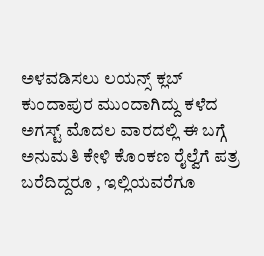ಅಳವಡಿಸಲು ಲಯನ್ಸ್ ಕ್ಲಬ್ ಕುಂದಾಪುರ ಮುಂದಾಗಿದ್ದು ಕಳೆದ ಅಗಸ್ಟ್ ಮೊದಲ ವಾರದಲ್ಲಿ ಈ ಬಗ್ಗೆ ಅನುಮತಿ ಕೇಳಿ ಕೊಂಕಣ ರೈಲ್ವೆಗೆ ಪತ್ರ ಬರೆದಿದ್ದರೂ , ಇಲ್ಲಿಯವರೆಗೂ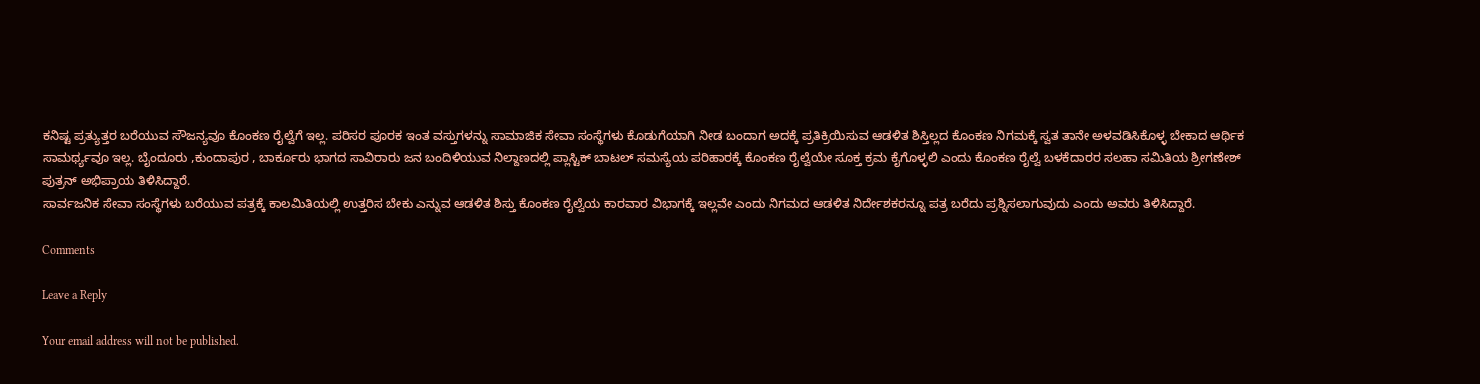ಕನಿಷ್ಟ ಪ್ರತ್ಯುತ್ತರ ಬರೆಯುವ ಸೌಜನ್ಯವೂ ಕೊಂಕಣ ರೈಲ್ವೆಗೆ ಇಲ್ಲ. ಪರಿಸರ ಪೂರಕ ಇಂತ ವಸ್ತುಗಳನ್ನು ಸಾಮಾಜಿಕ ಸೇವಾ ಸಂಸ್ಥೆಗಳು ಕೊಡುಗೆಯಾಗಿ ನೀಡ ಬಂದಾಗ ಅದಕ್ಕೆ ಪ್ರತಿಕ್ರಿಯಿಸುವ ಆಡಳಿತ ಶಿಸ್ತಿಲ್ಲದ ಕೊಂಕಣ ನಿಗಮಕ್ಕೆ ಸ್ವತ ತಾನೇ ಅಳವಡಿಸಿಕೊಳ್ಳ ಬೇಕಾದ ಆರ್ಥಿಕ ಸಾಮರ್ಥ್ಯವೂ ಇಲ್ಲ. ಬೈಂದೂರು ,ಕುಂದಾಪುರ , ಬಾರ್ಕೂರು ಭಾಗದ ಸಾವಿರಾರು ಜನ ಬಂದಿಳಿಯುವ ನಿಲ್ದಾಣದಲ್ಲಿ ಪ್ಲಾಸ್ಟಿಕ್ ಬಾಟಲ್ ಸಮಸ್ಯೆಯ ಪರಿಹಾರಕ್ಕೆ ಕೊಂಕಣ ರೈಲ್ವೆಯೇ ಸೂಕ್ತ ಕ್ರಮ ಕೈಗೊಳ್ಳಲಿ ಎಂದು ಕೊಂಕಣ ರೈಲ್ವೆ ಬಳಕೆದಾರರ ಸಲಹಾ ಸಮಿತಿಯ ಶ್ರೀಗಣೇಶ್ ಪುತ್ರನ್ ಅಭಿಪ್ರಾಯ ತಿಳಿಸಿದ್ದಾರೆ.
ಸಾರ್ವಜನಿಕ ಸೇವಾ ಸಂಸ್ಥೆಗಳು ಬರೆಯುವ ಪತ್ರಕ್ಕೆ ಕಾಲಮಿತಿಯಲ್ಲಿ ಉತ್ತರಿಸ ಬೇಕು ಎನ್ನುವ ಆಡಳಿತ ಶಿಸ್ತು ಕೊಂಕಣ ರೈಲ್ವೆಯ ಕಾರವಾರ ವಿಭಾಗಕ್ಕೆ ಇಲ್ಲವೇ ಎಂದು ನಿಗಮದ ಆಡಳಿತ ನಿರ್ದೇಶಕರನ್ನೂ ಪತ್ರ ಬರೆದು ಪ್ರಶ್ನಿಸಲಾಗುವುದು ಎಂದು ಅವರು ತಿಳಿಸಿದ್ದಾರೆ.

Comments

Leave a Reply

Your email address will not be published.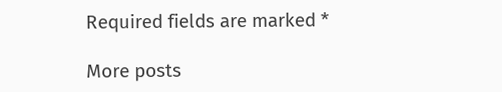Required fields are marked *

More posts